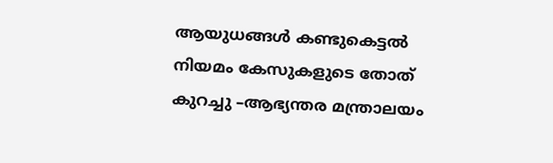ആയുധങ്ങള്‍ കണ്ടുകെട്ടല്‍ നിയമം കേസുകളുടെ തോത് കുറച്ചു –ആഭ്യന്തര മന്ത്രാലയം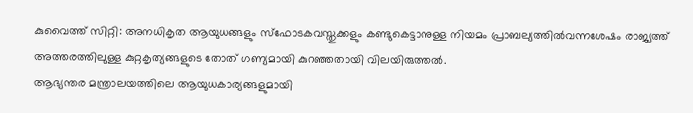കുവൈത്ത് സിറ്റി: അനധികൃത ആയുധങ്ങളും സ്ഫോടകവസ്തുക്കളും കണ്ടുകെട്ടാനുള്ള നിയമം പ്രാബല്യത്തില്‍വന്നശേഷം രാജ്യത്ത് അത്തരത്തിലുള്ള കുറ്റകൃത്യങ്ങളുടെ തോത് ഗണ്യമായി കുറഞ്ഞതായി വിലയിരുത്തല്‍.
ആഭ്യന്തര മന്ത്രാലയത്തിലെ ആയുധകാര്യങ്ങളുമായി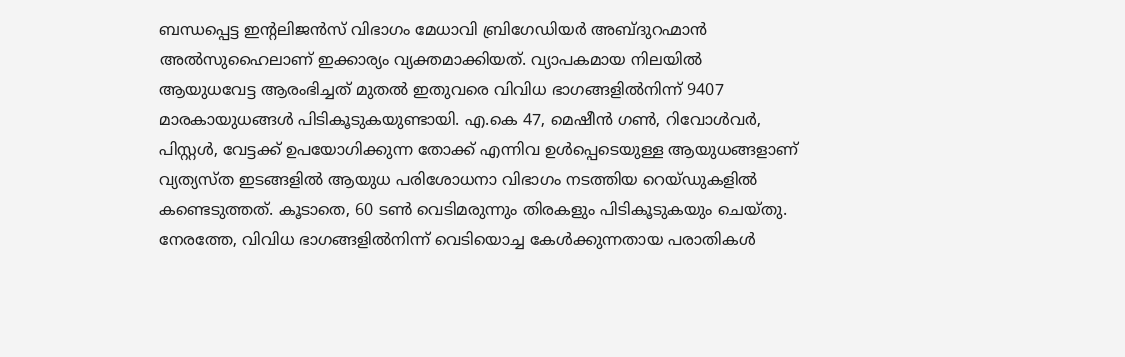ബന്ധപ്പെട്ട ഇന്‍റലിജന്‍സ് വിഭാഗം മേധാവി ബ്രിഗേഡിയര്‍ അബ്ദുറഹ്മാന്‍ അല്‍സുഹൈലാണ് ഇക്കാര്യം വ്യക്തമാക്കിയത്. വ്യാപകമായ നിലയില്‍ ആയുധവേട്ട ആരംഭിച്ചത് മുതല്‍ ഇതുവരെ വിവിധ ഭാഗങ്ങളില്‍നിന്ന് 9407 മാരകായുധങ്ങള്‍ പിടികൂടുകയുണ്ടായി. എ.കെ 47, മെഷീന്‍ ഗണ്‍, റിവോള്‍വര്‍, പിസ്റ്റള്‍, വേട്ടക്ക് ഉപയോഗിക്കുന്ന തോക്ക് എന്നിവ ഉള്‍പ്പെടെയുള്ള ആയുധങ്ങളാണ് വ്യത്യസ്ത ഇടങ്ങളില്‍ ആയുധ പരിശോധനാ വിഭാഗം നടത്തിയ റെയ്ഡുകളില്‍ കണ്ടെടുത്തത്. കൂടാതെ, 60 ടണ്‍ വെടിമരുന്നും തിരകളും പിടികൂടുകയും ചെയ്തു. നേരത്തേ, വിവിധ ഭാഗങ്ങളില്‍നിന്ന് വെടിയൊച്ച കേള്‍ക്കുന്നതായ പരാതികള്‍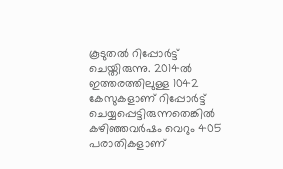കൂടുതല്‍ റിപ്പോര്‍ട്ട് ചെയ്തിരുന്നു. 2014ല്‍ ഇത്തരത്തിലുള്ള 1042 കേസുകളാണ് റിപ്പോര്‍ട്ട് ചെയ്യപ്പെട്ടിരുന്നതെങ്കില്‍ കഴിഞ്ഞവര്‍ഷം വെറും 405 പരാതികളാണ്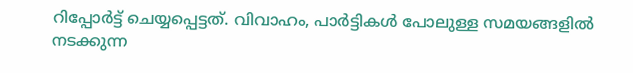റിപ്പോര്‍ട്ട് ചെയ്യപ്പെട്ടത്. വിവാഹം, പാര്‍ട്ടികള്‍ പോലുള്ള സമയങ്ങളില്‍ നടക്കുന്ന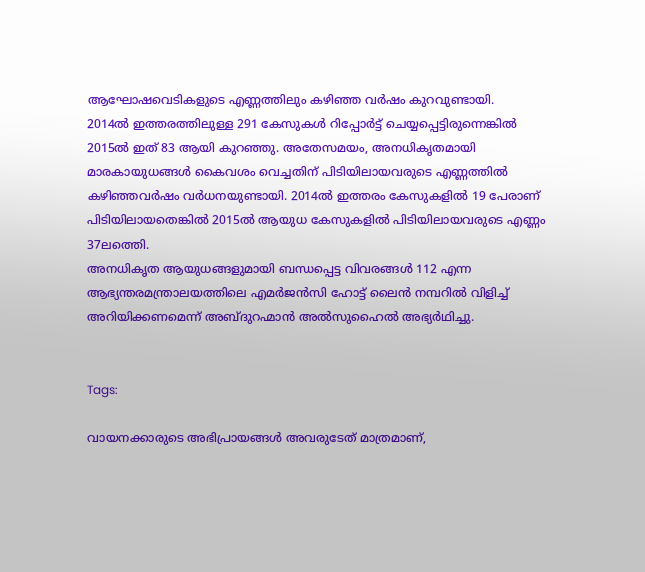ആഘോഷവെടികളുടെ എണ്ണത്തിലും കഴിഞ്ഞ വര്‍ഷം കുറവുണ്ടായി.
2014ല്‍ ഇത്തരത്തിലുള്ള 291 കേസുകള്‍ റിപ്പോര്‍ട്ട് ചെയ്യപ്പെട്ടിരുന്നെങ്കില്‍ 2015ല്‍ ഇത് 83 ആയി കുറഞ്ഞു. അതേസമയം, അനധികൃതമായി മാരകായുധങ്ങള്‍ കൈവശം വെച്ചതിന് പിടിയിലായവരുടെ എണ്ണത്തില്‍ കഴിഞ്ഞവര്‍ഷം വര്‍ധനയുണ്ടായി. 2014ല്‍ ഇത്തരം കേസുകളില്‍ 19 പേരാണ് പിടിയിലായതെങ്കില്‍ 2015ല്‍ ആയുധ കേസുകളില്‍ പിടിയിലായവരുടെ എണ്ണം 37ലത്തെി.
അനധികൃത ആയുധങ്ങളുമായി ബന്ധപ്പെട്ട വിവരങ്ങള്‍ 112 എന്ന ആഭ്യന്തരമന്ത്രാലയത്തിലെ എമര്‍ജന്‍സി ഹോട്ട് ലൈന്‍ നമ്പറില്‍ വിളിച്ച് അറിയിക്കണമെന്ന് അബ്ദുറഹ്മാന്‍ അല്‍സുഹൈല്‍ അഭ്യര്‍ഥിച്ചു.


Tags:

വായനക്കാരുടെ അഭിപ്രായങ്ങള്‍ അവരുടേത് മാത്രമാണ്,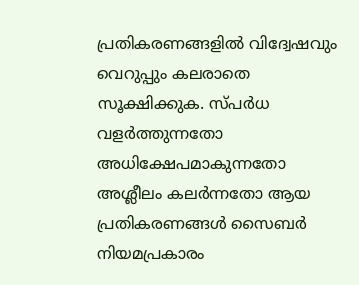പ്രതികരണങ്ങളിൽ വിദ്വേഷവും വെറുപ്പും കലരാതെ സൂക്ഷിക്കുക. സ്പർധ വളർത്തുന്നതോ അധിക്ഷേപമാകുന്നതോ അശ്ലീലം കലർന്നതോ ആയ പ്രതികരണങ്ങൾ സൈബർ നിയമപ്രകാരം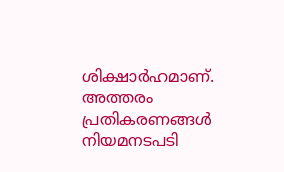ശിക്ഷാർഹമാണ്. അത്തരം പ്രതികരണങ്ങൾ നിയമനടപടി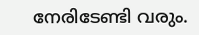നേരിടേണ്ടി വരും.